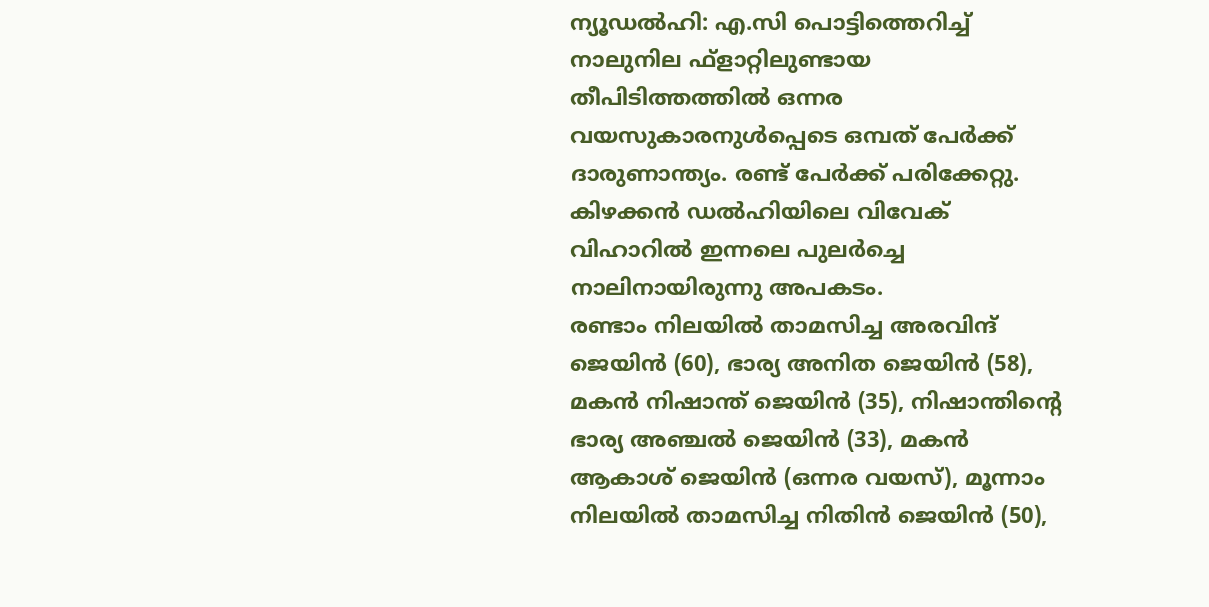ന്യൂഡൽഹി: എ.സി പൊട്ടിത്തെറിച്ച് നാലുനില ഫ്ളാറ്റിലുണ്ടായ തീപിടിത്തത്തിൽ ഒന്നര വയസുകാരനുൾപ്പെടെ ഒമ്പത് പേർക്ക് ദാരുണാന്ത്യം. രണ്ട് പേർക്ക് പരിക്കേറ്റു. കിഴക്കൻ ഡൽഹിയിലെ വിവേക് വിഹാറിൽ ഇന്നലെ പുലർച്ചെ നാലിനായിരുന്നു അപകടം.
രണ്ടാം നിലയിൽ താമസിച്ച അരവിന്ദ് ജെയിൻ (60), ഭാര്യ അനിത ജെയിൻ (58), മകൻ നിഷാന്ത് ജെയിൻ (35), നിഷാന്തിന്റെ ഭാര്യ അഞ്ചൽ ജെയിൻ (33), മകൻ ആകാശ് ജെയിൻ (ഒന്നര വയസ്), മൂന്നാം നിലയിൽ താമസിച്ച നിതിൻ ജെയിൻ (50),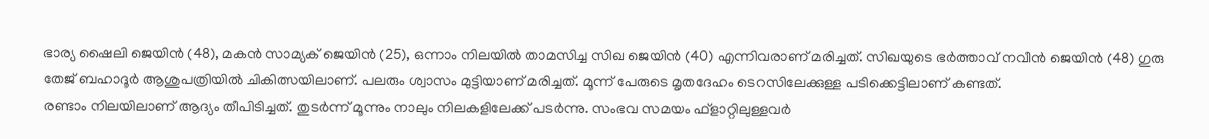ഭാര്യ ഷൈലി ജെയിൻ (48), മകൻ സാമ്യക് ജെയിൻ (25), ഒന്നാം നിലയിൽ താമസിച്ച സിഖ ജെയിൻ (40) എന്നിവരാണ് മരിച്ചത്. സിഖയുടെ ഭർത്താവ് നവീൻ ജെയിൻ (48) ഗുരു തേജ് ബഹാദൂർ ആശുപത്രിയിൽ ചികിത്സയിലാണ്. പലരും ശ്വാസം മുട്ടിയാണ് മരിച്ചത്. മൂന്ന് പേരുടെ മൃതദേഹം ടെറസിലേക്കുള്ള പടിക്കെട്ടിലാണ് കണ്ടത്.
രണ്ടാം നിലയിലാണ് ആദ്യം തീപിടിച്ചത്. തുടർന്ന് മൂന്നും നാലും നിലകളിലേക്ക് പടർന്നു. സംഭവ സമയം ഫ്ളാറ്റിലുള്ളവർ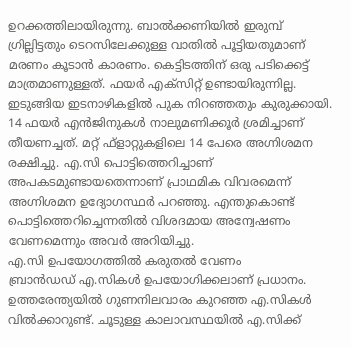ഉറക്കത്തിലായിരുന്നു. ബാൽക്കണിയിൽ ഇരുമ്പ് ഗ്രില്ലിട്ടതും ടെറസിലേക്കുള്ള വാതിൽ പൂട്ടിയതുമാണ് മരണം കൂടാൻ കാരണം. കെട്ടിടത്തിന് ഒരു പടിക്കെട്ട് മാത്രമാണുള്ളത്. ഫയർ എക്സിറ്റ് ഉണ്ടായിരുന്നില്ല. ഇടുങ്ങിയ ഇടനാഴികളിൽ പുക നിറഞ്ഞതും കുരുക്കായി.
14 ഫയർ എൻജിനുകൾ നാലുമണിക്കൂർ ശ്രമിച്ചാണ് തീയണച്ചത്. മറ്റ് ഫ്ളാറ്റുകളിലെ 14 പേരെ അഗ്നിശമന രക്ഷിച്ചു. എ.സി പൊട്ടിത്തെറിച്ചാണ് അപകടമുണ്ടായതെന്നാണ് പ്രാഥമിക വിവരമെന്ന് അഗ്നിശമന ഉദ്യോഗസ്ഥർ പറഞ്ഞു. എന്തുകൊണ്ട് പൊട്ടിത്തെറിച്ചെന്നതിൽ വിശദമായ അന്വേഷണം വേണമെന്നും അവർ അറിയിച്ചു.
എ.സി ഉപയോഗത്തിൽ കരുതൽ വേണം
ബ്രാൻഡഡ് എ.സികൾ ഉപയോഗിക്കലാണ് പ്രധാനം. ഉത്തരേന്ത്യയിൽ ഗുണനിലവാരം കുറഞ്ഞ എ.സികൾ വിൽക്കാറുണ്ട്. ചൂടുള്ള കാലാവസ്ഥയിൽ എ.സിക്ക്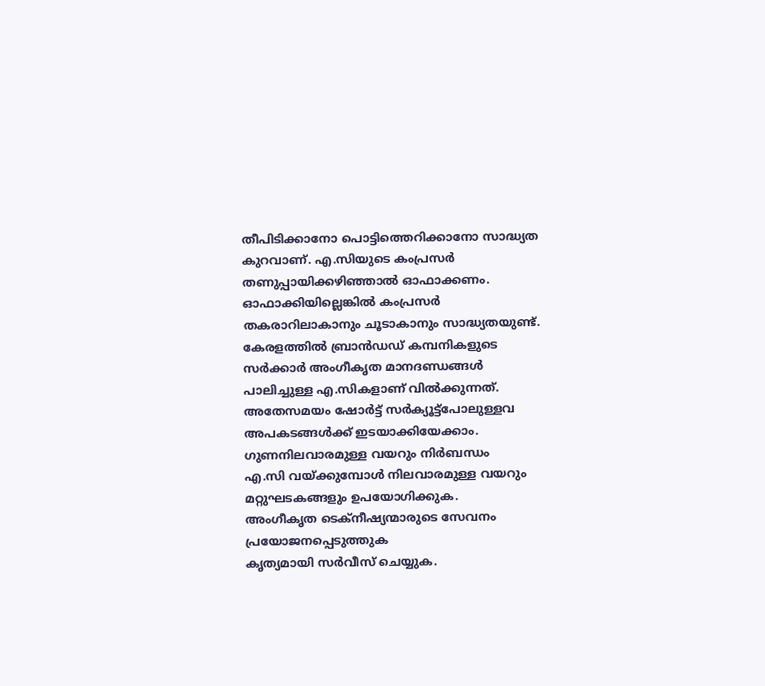തീപിടിക്കാനോ പൊട്ടിത്തെറിക്കാനോ സാദ്ധ്യത കുറവാണ്. എ.സിയുടെ കംപ്രസർ തണുപ്പായിക്കഴിഞ്ഞാൽ ഓഫാക്കണം. ഓഫാക്കിയില്ലെങ്കിൽ കംപ്രസർ തകരാറിലാകാനും ചൂടാകാനും സാദ്ധ്യതയുണ്ട്. കേരളത്തിൽ ബ്രാൻഡഡ് കമ്പനികളുടെ സർക്കാർ അംഗീകൃത മാനദണ്ഡങ്ങൾ പാലിച്ചുള്ള എ.സികളാണ് വിൽക്കുന്നത്. അതേസമയം ഷോർട്ട് സർക്യൂട്ട്പോലുള്ളവ അപകടങ്ങൾക്ക് ഇടയാക്കിയേക്കാം.
ഗുണനിലവാരമുള്ള വയറും നിർബന്ധം
എ.സി വയ്ക്കുമ്പോൾ നിലവാരമുള്ള വയറും മറ്റുഘടകങ്ങളും ഉപയോഗിക്കുക.
അംഗീകൃത ടെക്നീഷ്യന്മാരുടെ സേവനം പ്രയോജനപ്പെടുത്തുക
കൃത്യമായി സർവീസ് ചെയ്യുക.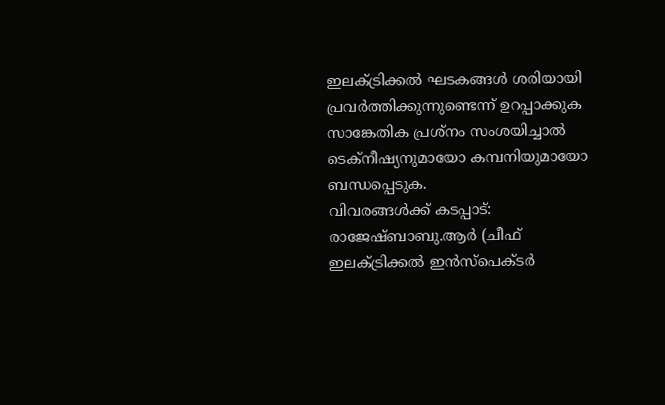ഇലക്ട്രിക്കൽ ഘടകങ്ങൾ ശരിയായി പ്രവർത്തിക്കുന്നുണ്ടെന്ന് ഉറപ്പാക്കുക
സാങ്കേതിക പ്രശ്നം സംശയിച്ചാൽ ടെക്നീഷ്യനുമായോ കമ്പനിയുമായോ ബന്ധപ്പെടുക.
വിവരങ്ങൾക്ക് കടപ്പാട്: രാജേഷ്ബാബു.ആർ (ചീഫ് ഇലക്ട്രിക്കൽ ഇൻസ്പെക്ടർ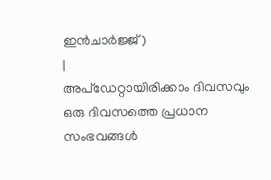ഇൻചാർജ്ജ്)
|
അപ്ഡേറ്റായിരിക്കാം ദിവസവും
ഒരു ദിവസത്തെ പ്രധാന സംഭവങ്ങൾ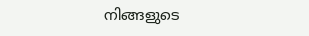നിങ്ങളുടെ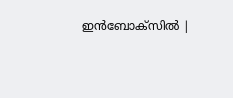ഇൻബോക്സിൽ |